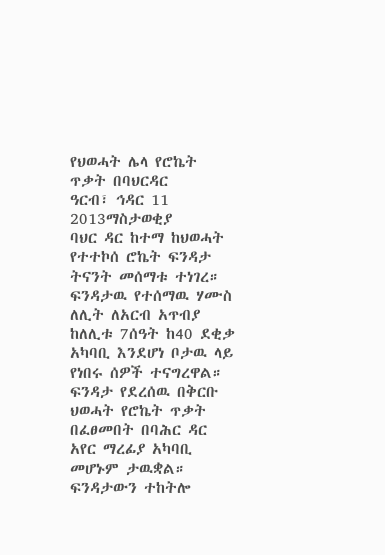የህወሓት ሌላ የሮኬት ጥቃት በባህርዳር
ዓርብ፣ ኅዳር 11 2013ማስታወቂያ
ባህር ዳር ከተማ ከህወሓት የተተኮሰ ሮኬት ፍንዳታ ትናንት መሰማቱ ተነገረ። ፍንዳታዉ የተሰማዉ ሃሙስ ለሊት ለአርብ አጥብያ ከለሊቱ 7ሰዓት ከ40 ደቂቃ አካባቢ እንደሆነ ቦታዉ ላይ የነበሩ ሰዎች ተናግረዋል። ፍንዳታ የደረሰዉ በቅርቡ ህወሓት የሮኬት ጥቃት በፈፀመበት በባሕር ዳር አየር ማረፊያ አካባቢ መሆኑም ታዉቋል። ፍንዳታውን ተከትሎ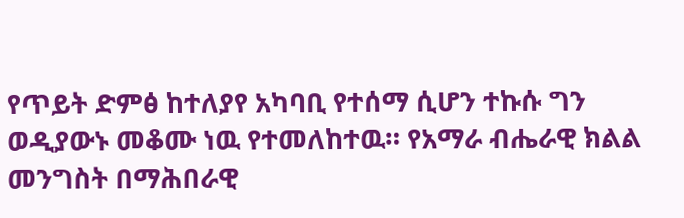የጥይት ድምፅ ከተለያየ አካባቢ የተሰማ ሲሆን ተኩሱ ግን ወዲያውኑ መቆሙ ነዉ የተመለከተዉ። የአማራ ብሔራዊ ክልል መንግስት በማሕበራዊ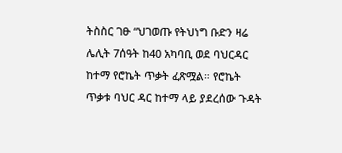ትስስር ገፁ “ህገወጡ የትህነግ ቡድን ዛሬ ሌሊት 7ሰዓት ከ40 አካባቢ ወደ ባህርዳር ከተማ የሮኬት ጥቃት ፈጽሟል። የሮኬት ጥቃቱ ባህር ዳር ከተማ ላይ ያደረሰው ጉዳት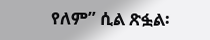የለም” ሲል ጽፏል፡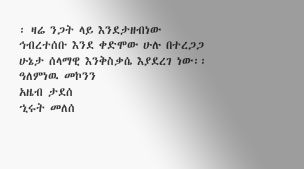፡ ዛሬ ንጋት ላይ እንደታዘብነው ኅብረተሰቡ እንደ ቀድሞው ሁሉ በተረጋጋ ሁኔታ ሰላማዊ እንቅስቃሴ እያደረገ ነው፡፡
ዓለምነዉ መኮንን
አዜብ ታደሰ
ኂሩት መለሰ